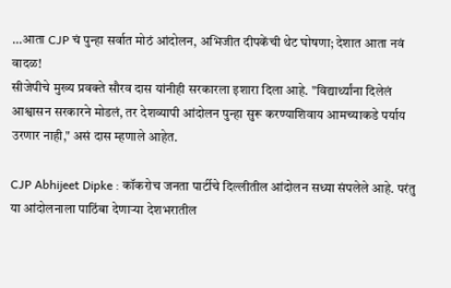…आता CJP चं पुन्हा सर्वात मोठं आंदोलन, अभिजीत दीपकेंची थेट घोषणा; देशात आता नवं वादळ!
सीजेपीचे मुख्य प्रवक्ते सौरव दास यांनीही सरकारला इशारा दिला आहे. "विद्यार्थ्यांना दिलेलं आश्वासन सरकारने मोडलं, तर देशव्यापी आंदोलन पुन्हा सुरू करण्याशिवाय आमच्याकडे पर्याय उरणार नाही," असं दास म्हणाले आहेत.

CJP Abhijeet Dipke : कॉकरोच जनता पार्टीचे दिल्लीतील आंदोलन सध्या संपलेले आहे. परंतु या आंदोलनाला पाठिंबा देणाऱ्या देशभरातील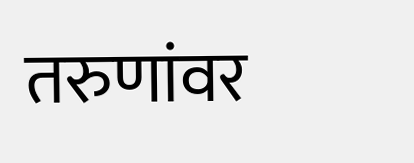तरुणांवर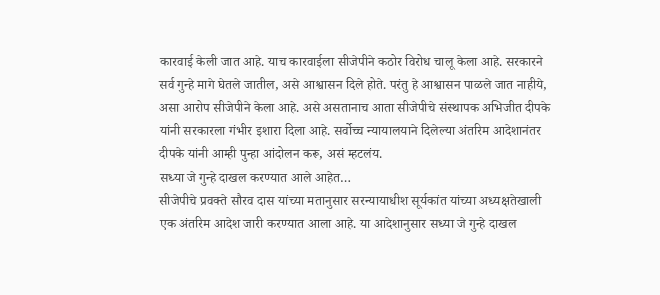कारवाई केली जात आहे. याच कारवाईला सीजेपीने कठोर विरोध चालू केला आहे. सरकारने सर्व गुन्हे मागे घेतले जातील, असे आश्वासन दिले होते. परंतु हे आश्वासन पाळले जात नाहीये, असा आरोप सीजेपीने केला आहे. असे असतानाच आता सीजेपीचे संस्थापक अभिजीत दीपके यांनी सरकारला गंभीर इशारा दिला आहे. सर्वोच्च न्यायालयाने दिलेल्या अंतरिम आदेशानंतर दीपके यांनी आम्ही पुन्हा आंदोलन करू, असं म्हटलंय.
सध्या जे गुन्हे दाखल करण्यात आले आहेत…
सीजेपीचे प्रवक्ते सौरव दास यांच्या मतानुसार सरन्यायाधीश सूर्यकांत यांच्या अध्यक्षतेखाली एक अंतरिम आदेश जारी करण्यात आला आहे. या आदेशानुसार सध्या जे गुन्हे दाखल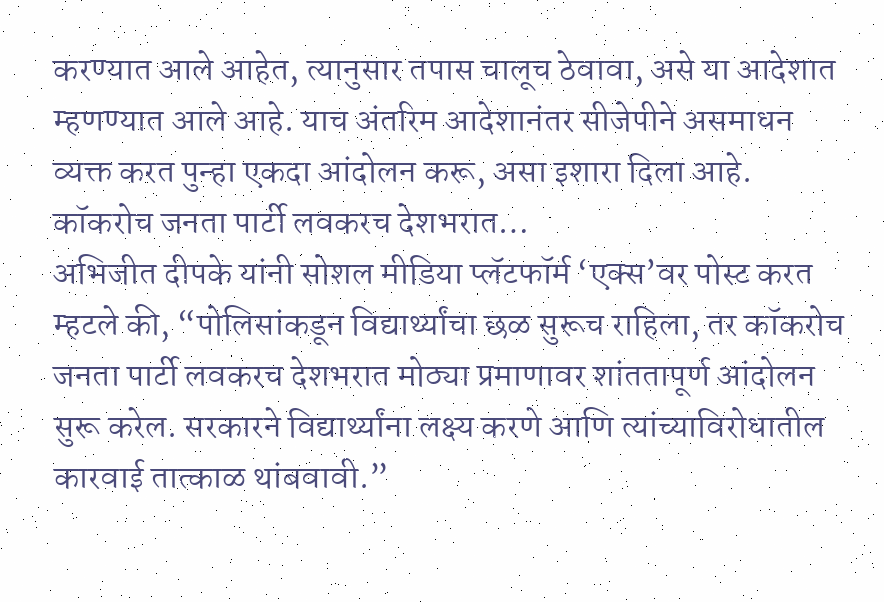करण्यात आले आहेत, त्यानुसार तपास चालूच ठेवावा, असे या आदेशात म्हणण्यात आले आहे. याच अंतरिम आदेशानंतर सीजेपीने असमाधन व्यक्त करत पुन्हा एकदा आंदोलन करू, असा इशारा दिला आहे.
कॉकरोच जनता पार्टी लवकरच देशभरात…
अभिजीत दीपके यांनी सोशल मीडिया प्लॅटफॉर्म ‘एक्स’वर पोस्ट करत म्हटले की, “पोलिसांकडून विद्यार्थ्यांचा छळ सुरूच राहिला, तर कॉकरोच जनता पार्टी लवकरच देशभरात मोठ्या प्रमाणावर शांततापूर्ण आंदोलन सुरू करेल. सरकारने विद्यार्थ्यांना लक्ष्य करणे आणि त्यांच्याविरोधातील कारवाई तात्काळ थांबवावी.”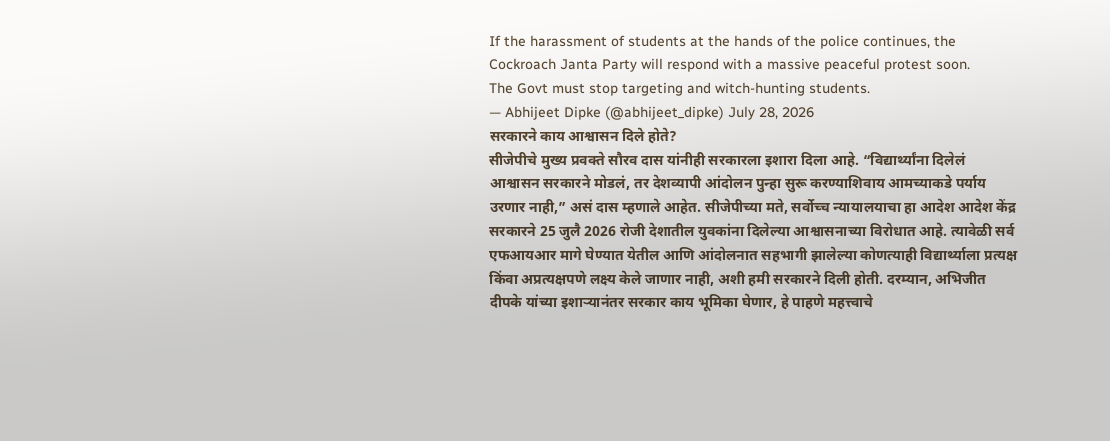If the harassment of students at the hands of the police continues, the Cockroach Janta Party will respond with a massive peaceful protest soon.
The Govt must stop targeting and witch-hunting students.
— Abhijeet Dipke (@abhijeet_dipke) July 28, 2026
सरकारने काय आश्वासन दिले होते?
सीजेपीचे मुख्य प्रवक्ते सौरव दास यांनीही सरकारला इशारा दिला आहे. “विद्यार्थ्यांना दिलेलं आश्वासन सरकारने मोडलं, तर देशव्यापी आंदोलन पुन्हा सुरू करण्याशिवाय आमच्याकडे पर्याय उरणार नाही,” असं दास म्हणाले आहेत. सीजेपीच्या मते, सर्वोच्च न्यायालयाचा हा आदेश आदेश केंद्र सरकारने 25 जुलै 2026 रोजी देशातील युवकांना दिलेल्या आश्वासनाच्या विरोधात आहे. त्यावेळी सर्व एफआयआर मागे घेण्यात येतील आणि आंदोलनात सहभागी झालेल्या कोणत्याही विद्यार्थ्याला प्रत्यक्ष किंवा अप्रत्यक्षपणे लक्ष्य केले जाणार नाही, अशी हमी सरकारने दिली होती. दरम्यान, अभिजीत दीपके यांच्या इशाऱ्यानंतर सरकार काय भूमिका घेणार, हे पाहणे महत्त्वाचे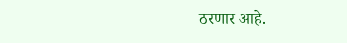ठरणार आहे.